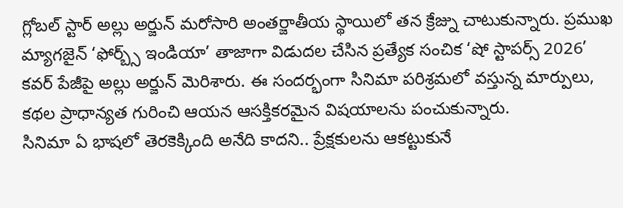గ్లోబల్ స్టార్ అల్లు అర్జున్ మరోసారి అంతర్జాతీయ స్థాయిలో తన క్రేజ్ను చాటుకున్నారు. ప్రముఖ మ్యాగజైన్ ‘ఫోర్బ్స్ ఇండియా’ తాజాగా విడుదల చేసిన ప్రత్యేక సంచిక ‘షో స్టాపర్స్ 2026’ కవర్ పేజీపై అల్లు అర్జున్ మెరిశారు. ఈ సందర్భంగా సినిమా పరిశ్రమలో వస్తున్న మార్పులు, కథల ప్రాధాన్యత గురించి ఆయన ఆసక్తికరమైన విషయాలను పంచుకున్నారు.
సినిమా ఏ భాషలో తెరకెక్కింది అనేది కాదని.. ప్రేక్షకులను ఆకట్టుకునే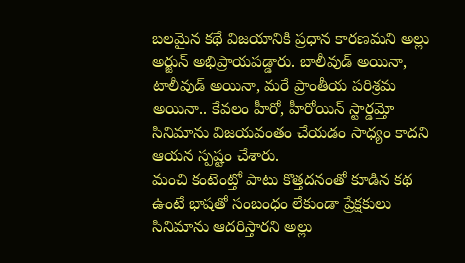బలమైన కథే విజయానికి ప్రధాన కారణమని అల్లు అర్జున్ అభిప్రాయపడ్డారు. బాలీవుడ్ అయినా, టాలీవుడ్ అయినా, మరే ప్రాంతీయ పరిశ్రమ అయినా.. కేవలం హీరో, హీరోయిన్ స్టార్డమ్తో సినిమాను విజయవంతం చేయడం సాధ్యం కాదని ఆయన స్పష్టం చేశారు.
మంచి కంటెంట్తో పాటు కొత్తదనంతో కూడిన కథ ఉంటే భాషతో సంబంధం లేకుండా ప్రేక్షకులు సినిమాను ఆదరిస్తారని అల్లు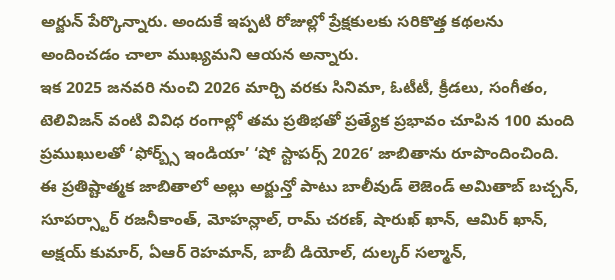అర్జున్ పేర్కొన్నారు. అందుకే ఇప్పటి రోజుల్లో ప్రేక్షకులకు సరికొత్త కథలను అందించడం చాలా ముఖ్యమని ఆయన అన్నారు.
ఇక 2025 జనవరి నుంచి 2026 మార్చి వరకు సినిమా, ఓటీటీ, క్రీడలు, సంగీతం, టెలివిజన్ వంటి వివిధ రంగాల్లో తమ ప్రతిభతో ప్రత్యేక ప్రభావం చూపిన 100 మంది ప్రముఖులతో ‘ఫోర్బ్స్ ఇండియా’ ‘షో స్టాపర్స్ 2026’ జాబితాను రూపొందించింది.
ఈ ప్రతిష్టాత్మక జాబితాలో అల్లు అర్జున్తో పాటు బాలీవుడ్ లెజెండ్ అమితాబ్ బచ్చన్, సూపర్స్టార్ రజనీకాంత్, మోహన్లాల్, రామ్ చరణ్, షారుఖ్ ఖాన్, ఆమిర్ ఖాన్, అక్షయ్ కుమార్, ఏఆర్ రెహమాన్, బాబీ డియోల్, దుల్కర్ సల్మాన్,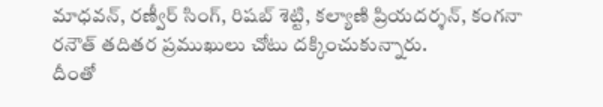మాధవన్, రణ్వీర్ సింగ్, రిషబ్ శెట్టి, కల్యాణి ప్రియదర్శన్, కంగనా రనౌత్ తదితర ప్రముఖులు చోటు దక్కించుకున్నారు.
దీంతో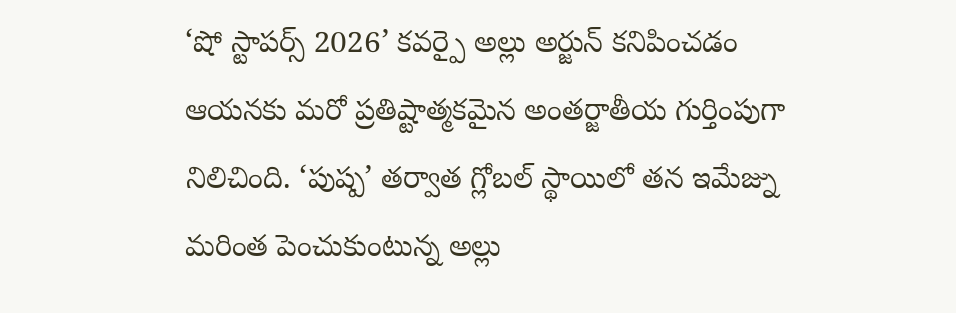‘షో స్టాపర్స్ 2026’ కవర్పై అల్లు అర్జున్ కనిపించడం ఆయనకు మరో ప్రతిష్టాత్మకమైన అంతర్జాతీయ గుర్తింపుగా నిలిచింది. ‘పుష్ప’ తర్వాత గ్లోబల్ స్థాయిలో తన ఇమేజ్ను మరింత పెంచుకుంటున్న అల్లు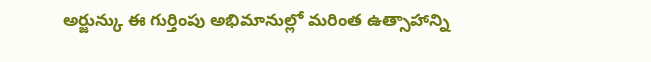అర్జున్కు ఈ గుర్తింపు అభిమానుల్లో మరింత ఉత్సాహాన్ని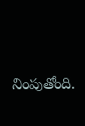నింపుతోంది.